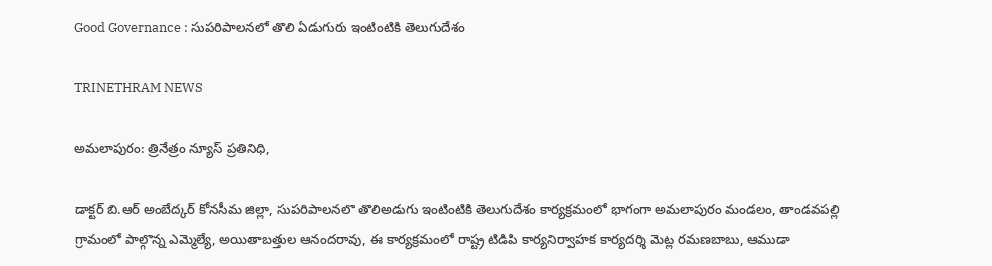Good Governance : సుపరిపాలనలో తొలి ఏడుగురు ఇంటింటికి తెలుగుదేశం

TRINETHRAM NEWS

అమలాపురం: త్రినేత్రం న్యూస్ ప్రతినిధి,

డాక్టర్ బి.ఆర్ అంబేద్కర్ కోనసీమ జిల్లా, సుపరిపాలనలొ తొలిఅడుగు ఇంటింటికి తెలుగుదేశం కార్యక్రమంలో భాగంగా అమలాపురం మండలం, తాండవపల్లి గ్రామంలో పాల్గొన్న ఎమ్మెల్యే, అయితాబత్తుల ఆనందరావు, ఈ కార్యక్రమంలో రాష్ట్ర టిడిపి కార్యనిర్వాహక కార్యదర్శి మెట్ల రమణబాబు, ఆముడా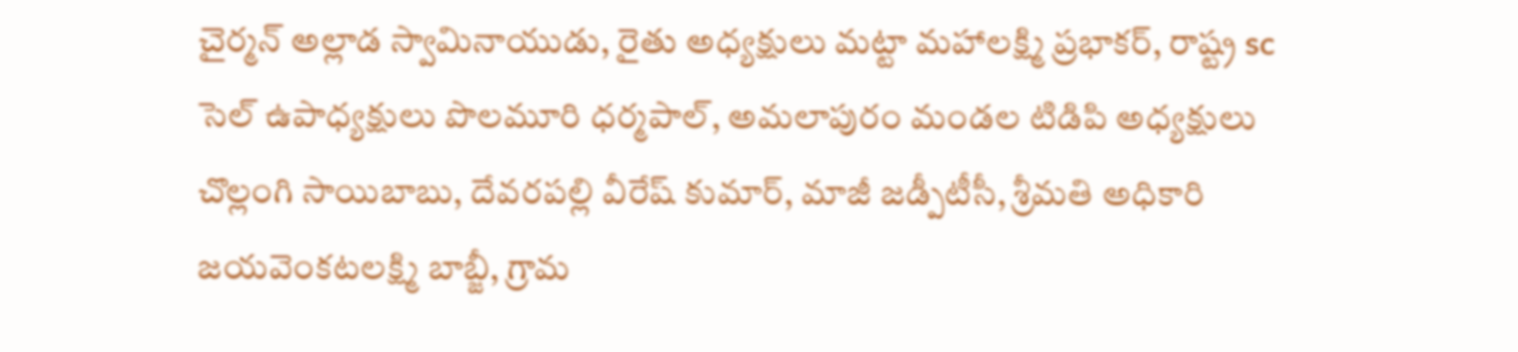చైర్మన్ అల్లాడ స్వామినాయుడు, రైతు అధ్యక్షులు మట్టా మహాలక్ష్మి ప్రభాకర్, రాష్ట్ర sc సెల్ ఉపాధ్యక్షులు పొలమూరి ధర్మపాల్, అమలాపురం మండల టిడిపి అధ్యక్షులు చొల్లంగి సాయిబాబు, దేవరపల్లి వీరేష్ కుమార్, మాజీ జడ్పీటీసీ, శ్రీమతి అధికారి జయవెంకటలక్ష్మి బాబ్జీ, గ్రామ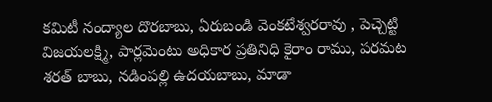కమిటీ నంద్యాల దొరబాబు, ఏరుబండి వెంకటేశ్వరరావు , పెచ్చెట్టి విజయలక్ష్మి, పార్లమెంటు అధికార ప్రతినిధి కైరాం రాము, పరమట శరత్ బాబు, నడింపల్లి ఉదయబాబు, మాడా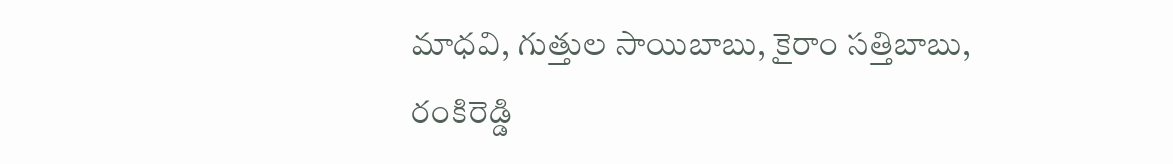మాధవి, గుత్తుల సాయిబాబు, కైరాం సత్తిబాబు, రంకిరెడ్డి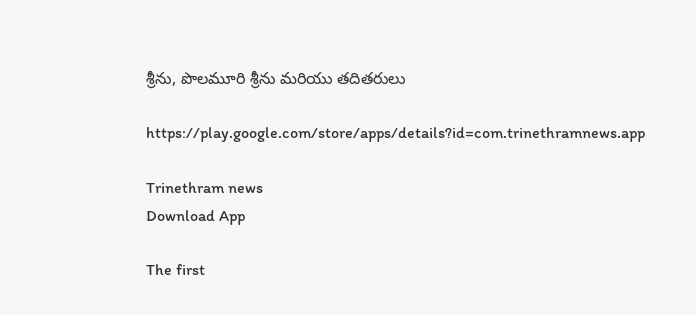శ్రీను, పొలమూరి శ్రీను మరియు తదితరులు

https://play.google.com/store/apps/details?id=com.trinethramnews.app

Trinethram news
Download App

The first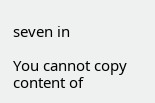seven in

You cannot copy content of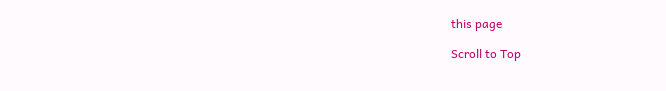this page

Scroll to Top